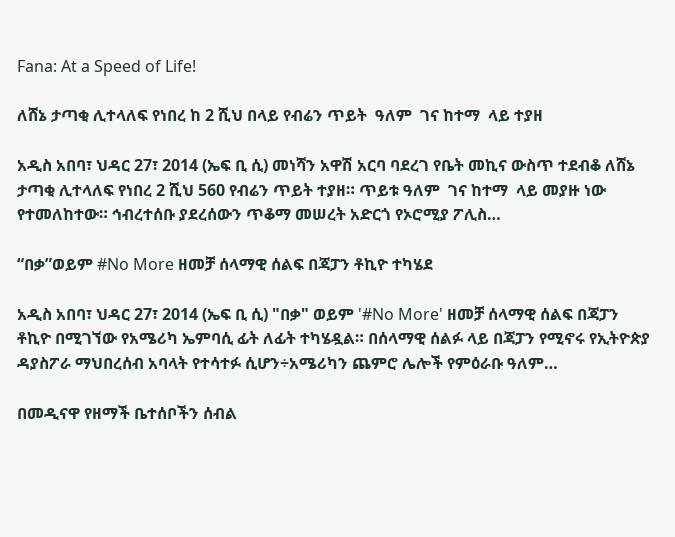Fana: At a Speed of Life!

ለሸኔ ታጣቂ ሊተላለፍ የነበረ ከ 2 ሺህ በላይ የብሬን ጥይት  ዓለም  ገና ከተማ  ላይ ተያዘ

አዲስ አበባ፣ ህዳር 27፣ 2014 (ኤፍ ቢ ሲ) መነሻን አዋሽ አርባ ባደረገ የቤት መኪና ውስጥ ተደብቆ ለሸኔ ታጣቂ ሊተላለፍ የነበረ 2 ሺህ 560 የብሬን ጥይት ተያዘ። ጥይቱ ዓለም  ገና ከተማ  ላይ መያዙ ነው የተመለከተው። ኅብረተሰቡ ያደረሰውን ጥቆማ መሠረት አድርጎ የኦሮሚያ ፖሊስ…

“በቃ”ወይም #No More ዘመቻ ሰላማዊ ሰልፍ በጃፓን ቶኪዮ ተካሄደ

አዲስ አበባ፣ ህዳር 27፣ 2014 (ኤፍ ቢ ሲ) "በቃ" ወይም '#No More' ዘመቻ ሰላማዊ ሰልፍ በጃፓን ቶኪዮ በሚገኘው የአሜሪካ ኤምባሲ ፊት ለፊት ተካሄዷል። በሰላማዊ ሰልፉ ላይ በጃፓን የሚኖሩ የኢትዮጵያ ዳያስፖራ ማህበረሰብ አባላት የተሳተፉ ሲሆን÷አሜሪካን ጨምሮ ሌሎች የምዕራቡ ዓለም…

በመዲናዋ የዘማች ቤተሰቦችን ሰብል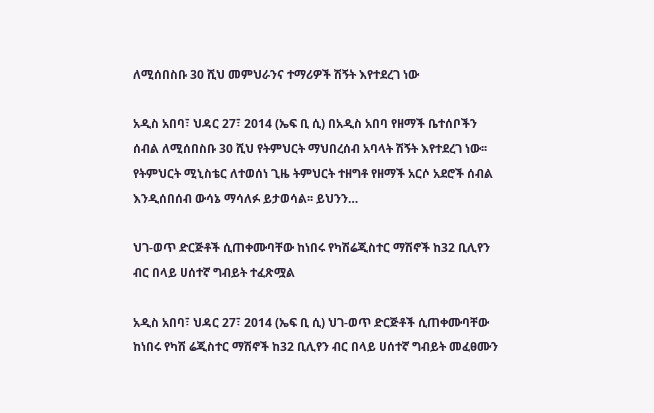ለሚሰበስቡ 30 ሺህ መምህራንና ተማሪዎች ሽኝት እየተደረገ ነው

አዲስ አበባ፣ ህዳር 27፣ 2014 (ኤፍ ቢ ሲ) በአዲስ አበባ የዘማች ቤተሰቦችን ሰብል ለሚሰበስቡ 30 ሺህ የትምህርት ማህበረሰብ አባላት ሽኝት እየተደረገ ነው፡፡ የትምህርት ሚኒስቴር ለተወሰነ ጊዜ ትምህርት ተዘግቶ የዘማች አርሶ አደሮች ሰብል እንዲሰበሰብ ውሳኔ ማሳለፉ ይታወሳል፡፡ ይህንን…

ህገ-ወጥ ድርጅቶች ሲጠቀሙባቸው ከነበሩ የካሽሬጂስተር ማሽኖች ከ32 ቢሊየን ብር በላይ ሀሰተኛ ግብይት ተፈጽሟል

አዲስ አበባ፣ ህዳር 27፣ 2014 (ኤፍ ቢ ሲ) ህገ-ወጥ ድርጅቶች ሲጠቀሙባቸው ከነበሩ የካሽ ሬጂስተር ማሽኖች ከ32 ቢሊየን ብር በላይ ሀሰተኛ ግብይት መፈፀሙን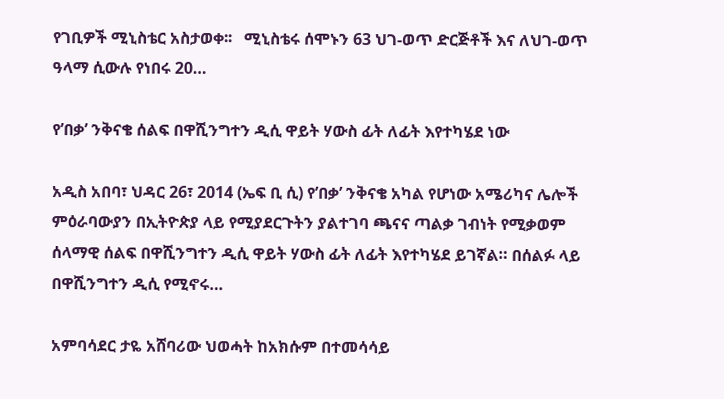የገቢዎች ሚኒስቴር አስታወቀ፡፡   ሚኒስቴሩ ሰሞኑን 63 ህገ-ወጥ ድርጅቶች እና ለህገ-ወጥ ዓላማ ሲውሉ የነበሩ 20…

የ’በቃ’ ንቅናቄ ሰልፍ በዋሺንግተን ዲሲ ዋይት ሃውስ ፊት ለፊት እየተካሄደ ነው

አዲስ አበባ፣ ህዳር 26፣ 2014 (ኤፍ ቢ ሲ) የ’በቃ’ ንቅናቄ አካል የሆነው አሜሪካና ሌሎች ምዕራባውያን በኢትዮጵያ ላይ የሚያደርጉትን ያልተገባ ጫናና ጣልቃ ገብነት የሚቃወም ሰላማዊ ሰልፍ በዋሺንግተን ዲሲ ዋይት ሃውስ ፊት ለፊት እየተካሄደ ይገኛል። በሰልፉ ላይ በዋሺንግተን ዲሲ የሚኖሩ…

አምባሳደር ታዬ አሸባሪው ህወሓት ከአክሱም በተመሳሳይ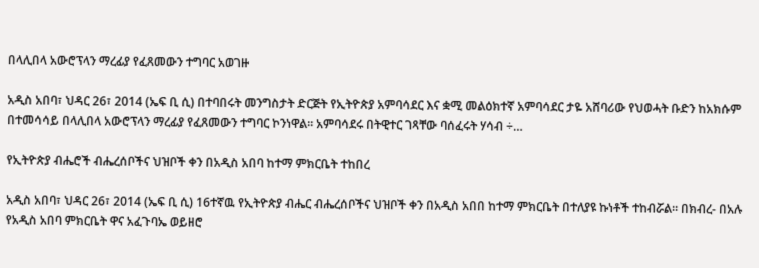በላሊበላ አውሮፕላን ማረፊያ የፈጸመውን ተግባር አወገዙ

አዲስ አበባ፣ ህዳር 26፣ 2014 (ኤፍ ቢ ሲ) በተባበሩት መንግስታት ድርጅት የኢትዮጵያ አምባሳደር እና ቋሚ መልዕክተኛ አምባሳደር ታዬ አሸባሪው የህወሓት ቡድን ከአክሱም በተመሳሳይ በላሊበላ አውሮፕላን ማረፊያ የፈጸመውን ተግባር ኮንነዋል፡፡ አምባሳደሩ በትዊተር ገጻቸው ባሰፈሩት ሃሳብ ÷…

የኢትዮጵያ ብሔሮች ብሔረሰቦችና ህዝቦች ቀን በአዲስ አበባ ከተማ ምክርቤት ተከበረ

አዲስ አበባ፣ ህዳር 26፣ 2014 (ኤፍ ቢ ሲ) 16ተኛዉ የኢትዮጵያ ብሔር ብሔረሰቦችና ህዝቦች ቀን በአዲስ አበበ ከተማ ምክርቤት በተለያዩ ኩነቶች ተከብሯል። በክብረ- በአሉ የአዲስ አበባ ምክርቤት ዋና አፈጉባኤ ወይዘሮ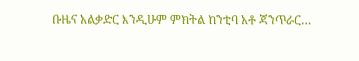ቡዜና አልቃድር እንዲሁም ምክትል ከንቲባ አቶ ጃንጥራር…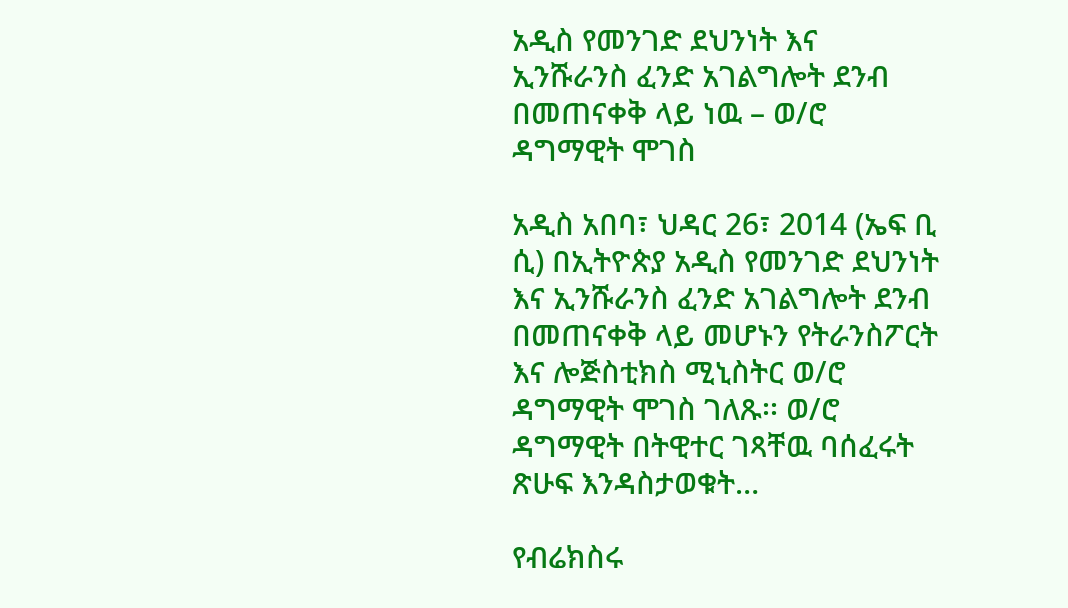አዲስ የመንገድ ደህንነት እና ኢንሹራንስ ፈንድ አገልግሎት ደንብ በመጠናቀቅ ላይ ነዉ – ወ/ሮ ዳግማዊት ሞገስ

አዲስ አበባ፣ ህዳር 26፣ 2014 (ኤፍ ቢ ሲ) በኢትዮጵያ አዲስ የመንገድ ደህንነት እና ኢንሹራንስ ፈንድ አገልግሎት ደንብ በመጠናቀቅ ላይ መሆኑን የትራንስፖርት እና ሎጅስቲክስ ሚኒስትር ወ/ሮ ዳግማዊት ሞገስ ገለጹ፡፡ ወ/ሮ ዳግማዊት በትዊተር ገጻቸዉ ባሰፈሩት ጽሁፍ እንዳስታወቁት…

የብሬክስሩ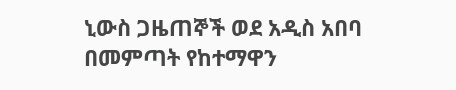ኒውስ ጋዜጠኞች ወደ አዲስ አበባ በመምጣት የከተማዋን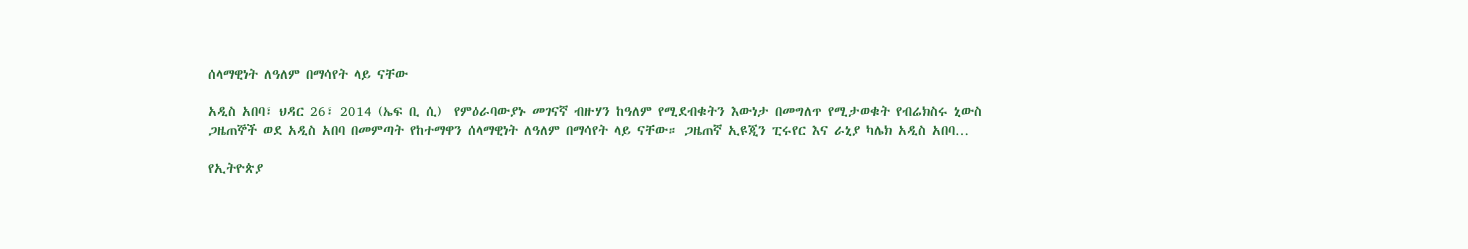ሰላማዊነት ለዓለም በማሳየት ላይ ናቸው

አዲስ አበባ፣ ህዳር 26፣ 2014 (ኤፍ ቢ ሲ)  የምዕራባውያኑ መገናኛ ብዙሃን ከዓለም የሚደብቁትን እውነታ በመግለጥ የሚታወቁት የብሬክስሩ ኒውስ ጋዜጠኞች ወደ አዲስ አበባ በመምጣት የከተማዋን ሰላማዊነት ለዓለም በማሳየት ላይ ናቸው። ጋዜጠኛ ኢዩጂን ፒሩየር እና ራኒያ ካሌክ አዲስ አበባ…

የኢትዮጵያ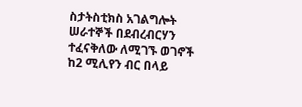ስታትስቲክስ አገልግሎት ሠራተኞች በደብረብርሃን ተፈናቅለው ለሚገኙ ወገኖች ከ2 ሚሊየን ብር በላይ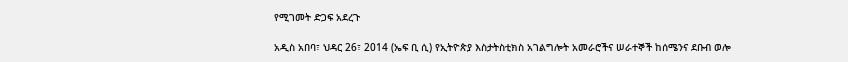የሚገመት ድጋፍ አደረጉ

አዲስ አበባ፣ ህዳር 26፣ 2014 (ኤፍ ቢ ሲ) የኢትዮጵያ እስታትስቲክስ አገልግሎት አመራሮችና ሠራተኞች ከሰሜንና ደቡብ ወሎ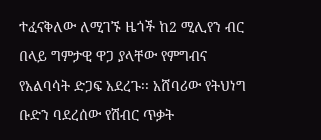ተፈናቅለው ለሚገኙ ዜጎች ከ2 ሚሊየን ብር በላይ ግምታዊ ዋጋ ያላቸው የምግብና የአልባሳት ድጋፍ አደረጉ፡፡ አሸባሪው የትህነግ ቡድን ባደረሰው የሽብር ጥቃት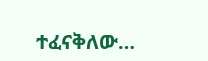ተፈናቅለው…